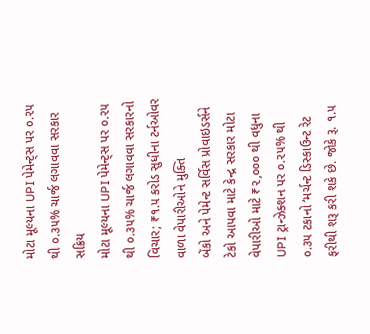મોટા મૂલ્યના UPI પેમેન્ટ્સ પર ૦.૨૫ થી ૦.૩૫% ચાર્જ લગાવવા સરકાર સક્રિય
મોટા મૂલ્યના UPI પેમેન્ટ્સ પર ૦.૨૫ થી ૦.૩૫% ચાર્જ લગાવવા સરકારનો વિચાર; ₹૧.૫ કરોડ સુધીના ટર્નઓવર વાળા વેપારીઓને મુક્તિ
બેંકો અને પેમેન્ટ સર્વિસ પ્રોવાઇડર્સને ટેકો આપવા માટે કેન્દ્ર સરકાર મોટા વેપારીઓ માટે ₹૨,૦૦૦ થી વધુના UPI ટ્રાન્ઝેક્શન પર ૦.૨૫% થી ૦.૩૫ ટકાનો ‘મર્ચન્ટ ડિસ્કાઉન્ટ રેટ ફરીથી શરૂ કરી શકે છે. જોકે રૂ. ૧.૫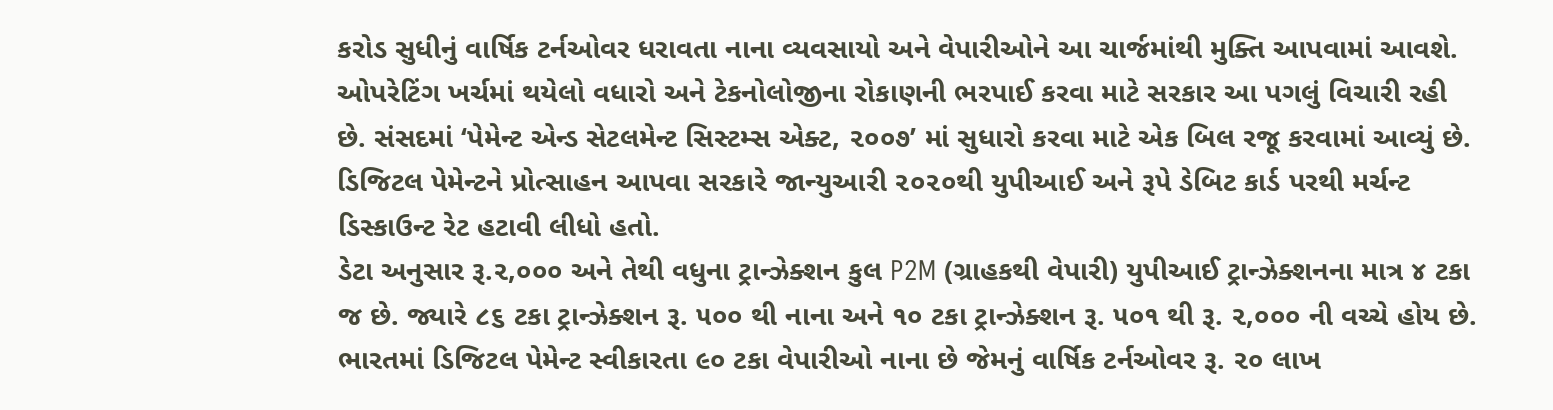કરોડ સુધીનું વાર્ષિક ટર્નઓવર ધરાવતા નાના વ્યવસાયો અને વેપારીઓને આ ચાર્જમાંથી મુક્તિ આપવામાં આવશે.
ઓપરેટિંગ ખર્ચમાં થયેલો વધારો અને ટેકનોલોજીના રોકાણની ભરપાઈ કરવા માટે સરકાર આ પગલું વિચારી રહી છે. સંસદમાં ‘પેમેન્ટ એન્ડ સેટલમેન્ટ સિસ્ટમ્સ એક્ટ, ૨૦૦૭’ માં સુધારો કરવા માટે એક બિલ રજૂ કરવામાં આવ્યું છે. ડિજિટલ પેમેન્ટને પ્રોત્સાહન આપવા સરકારે જાન્યુઆરી ૨૦૨૦થી યુપીઆઈ અને રૂપે ડેબિટ કાર્ડ પરથી મર્ચન્ટ ડિસ્કાઉન્ટ રેટ હટાવી લીધો હતો.
ડેટા અનુસાર રૂ.૨,૦૦૦ અને તેથી વધુના ટ્રાન્ઝેક્શન કુલ P2M (ગ્રાહકથી વેપારી) યુપીઆઈ ટ્રાન્ઝેક્શનના માત્ર ૪ ટકા જ છે. જ્યારે ૮૬ ટકા ટ્રાન્ઝેક્શન રૂ. ૫૦૦ થી નાના અને ૧૦ ટકા ટ્રાન્ઝેક્શન રૂ. ૫૦૧ થી રૂ. ૨,૦૦૦ ની વચ્ચે હોય છે. ભારતમાં ડિજિટલ પેમેન્ટ સ્વીકારતા ૯૦ ટકા વેપારીઓ નાના છે જેમનું વાર્ષિક ટર્નઓવર રૂ. ૨૦ લાખ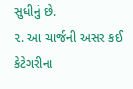સુધીનું છે.
૨. આ ચાર્જની અસર કઈ કેટેગરીના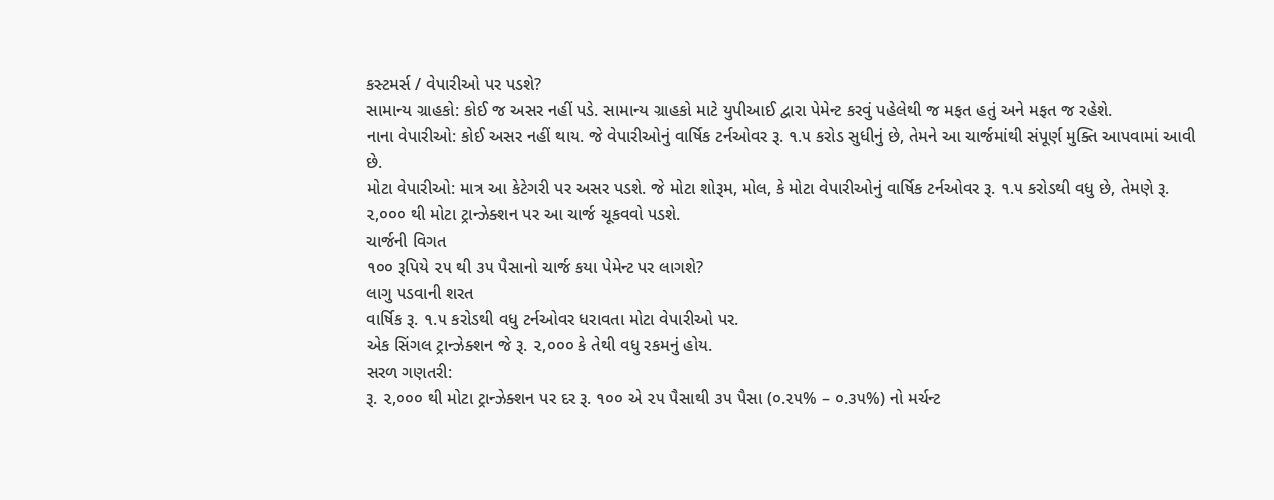કસ્ટમર્સ / વેપારીઓ પર પડશે?
સામાન્ય ગ્રાહકો: કોઈ જ અસર નહીં પડે. સામાન્ય ગ્રાહકો માટે યુપીઆઈ દ્વારા પેમેન્ટ કરવું પહેલેથી જ મફત હતું અને મફત જ રહેશે.
નાના વેપારીઓ: કોઈ અસર નહીં થાય. જે વેપારીઓનું વાર્ષિક ટર્નઓવર રૂ. ૧.૫ કરોડ સુધીનું છે, તેમને આ ચાર્જમાંથી સંપૂર્ણ મુક્તિ આપવામાં આવી છે.
મોટા વેપારીઓ: માત્ર આ કેટેગરી પર અસર પડશે. જે મોટા શોરૂમ, મોલ, કે મોટા વેપારીઓનું વાર્ષિક ટર્નઓવર રૂ. ૧.૫ કરોડથી વધુ છે, તેમણે રૂ. ૨,૦૦૦ થી મોટા ટ્રાન્ઝેક્શન પર આ ચાર્જ ચૂકવવો પડશે.
ચાર્જની વિગત
૧૦૦ રૂપિયે ૨૫ થી ૩૫ પૈસાનો ચાર્જ કયા પેમેન્ટ પર લાગશે?
લાગુ પડવાની શરત
વાર્ષિક રૂ. ૧.૫ કરોડથી વધુ ટર્નઓવર ધરાવતા મોટા વેપારીઓ પર.
એક સિંગલ ટ્રાન્ઝેક્શન જે રૂ. ૨,૦૦૦ કે તેથી વધુ રકમનું હોય.
સરળ ગણતરી:
રૂ. ૨,૦૦૦ થી મોટા ટ્રાન્ઝેક્શન પર દર રૂ. ૧૦૦ એ ૨૫ પૈસાથી ૩૫ પૈસા (૦.૨૫% – ૦.૩૫%) નો મર્ચન્ટ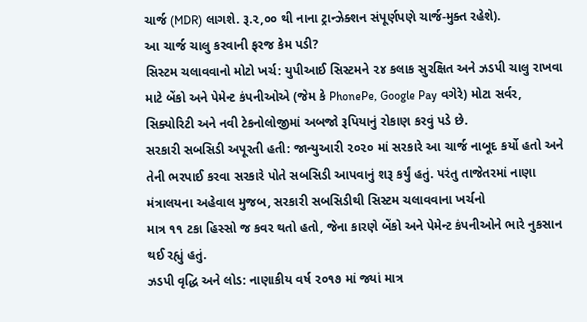ચાર્જ (MDR) લાગશે. રૂ.૨,૦૦ થી નાના ટ્રાન્ઝેક્શન સંપૂર્ણપણે ચાર્જ-મુક્ત રહેશે).
આ ચાર્જ ચાલુ કરવાની ફરજ કેમ પડી?
સિસ્ટમ ચલાવવાનો મોટો ખર્ચ: યુપીઆઈ સિસ્ટમને ૨૪ કલાક સુરક્ષિત અને ઝડપી ચાલુ રાખવા માટે બેંકો અને પેમેન્ટ કંપનીઓએ (જેમ કે PhonePe, Google Pay વગેરે) મોટા સર્વર, સિક્યોરિટી અને નવી ટેકનોલોજીમાં અબજો રૂપિયાનું રોકાણ કરવું પડે છે.
સરકારી સબસિડી અપૂરતી હતી: જાન્યુઆરી ૨૦૨૦ માં સરકારે આ ચાર્જ નાબૂદ કર્યો હતો અને તેની ભરપાઈ કરવા સરકારે પોતે સબસિડી આપવાનું શરૂ કર્યું હતું. પરંતુ તાજેતરમાં નાણા મંત્રાલયના અહેવાલ મુજબ, સરકારી સબસિડીથી સિસ્ટમ ચલાવવાના ખર્ચનો
માત્ર ૧૧ ટકા હિસ્સો જ કવર થતો હતો, જેના કારણે બેંકો અને પેમેન્ટ કંપનીઓને ભારે નુકસાન થઈ રહ્યું હતું.
ઝડપી વૃદ્ધિ અને લોડ: નાણાકીય વર્ષ ૨૦૧૭ માં જ્યાં માત્ર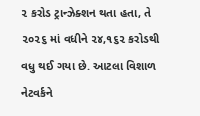૨ કરોડ ટ્રાન્ઝેક્શન થતા હતા, તે ૨૦૨૬ માં વધીને ૨૪,૧૬૨ કરોડથી વધુ થઈ ગયા છે. આટલા વિશાળ નેટવર્કને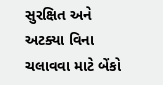સુરક્ષિત અને અટક્યા વિના ચલાવવા માટે બેંકો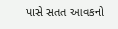પાસે સતત આવકનો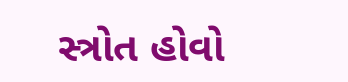સ્ત્રોત હોવો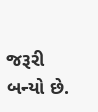જરૂરી બન્યો છે.